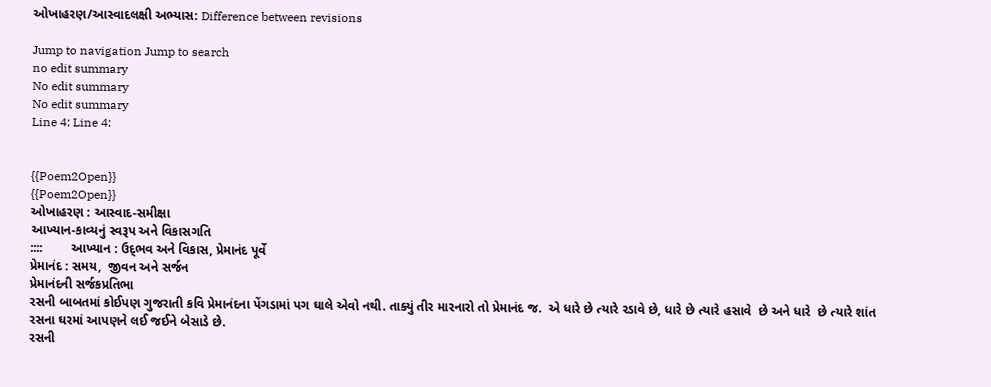ઓખાહરણ/આસ્વાદલક્ષી અભ્યાસ: Difference between revisions

Jump to navigation Jump to search
no edit summary
No edit summary
No edit summary
Line 4: Line 4:


{{Poem2Open}}
{{Poem2Open}}
ઓખાહરણ : આસ્વાદ-સમીક્ષા
આખ્યાન-કાવ્યનું સ્વરૂપ અને વિકાસગતિ
::::        આખ્યાન : ઉદ્‌ભવ અને વિકાસ, પ્રેમાનંદ પૂર્વે
પ્રેમાનંદ : સમય,  જીવન અને સર્જન
પ્રેમાનંદની સર્જકપ્રતિભા
રસની બાબતમાં કોઈપણ ગુજરાતી કવિ પ્રેમાનંદના પેંગડામાં પગ ઘાલે એવો નથી. તાક્યું તીર મારનારો તો પ્રેમાનંદ જ.  એ ધારે છે ત્યારે રડાવે છે, ધારે છે ત્યારે હસાવે  છે અને ધારે  છે ત્યારે શાંત રસના ઘરમાં આપણને લઈ જઈને બેસાડે છે.
રસની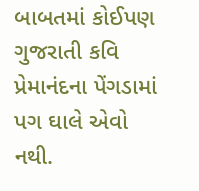બાબતમાં કોઈપણ ગુજરાતી કવિ પ્રેમાનંદના પેંગડામાં પગ ઘાલે એવો નથી.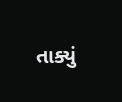તાક્યું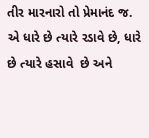તીર મારનારો તો પ્રેમાનંદ જ.  એ ધારે છે ત્યારે રડાવે છે, ધારે છે ત્યારે હસાવે  છે અને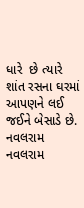ધારે  છે ત્યારે શાંત રસના ઘરમાં આપણને લઈ જઈને બેસાડે છે.
નવલરામ
નવલરામ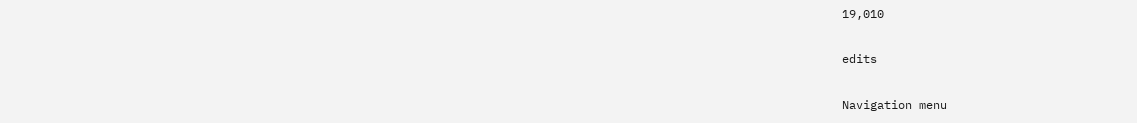19,010

edits

Navigation menu